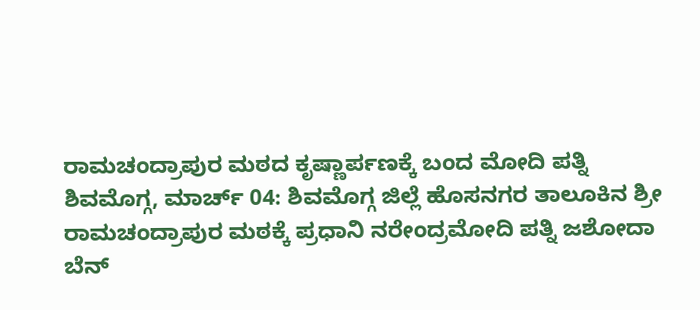ರಾಮಚಂದ್ರಾಪುರ ಮಠದ ಕೃಷ್ಣಾರ್ಪಣಕ್ಕೆ ಬಂದ ಮೋದಿ ಪತ್ನಿ
ಶಿವಮೊಗ್ಗ, ಮಾರ್ಚ್ 04: ಶಿವಮೊಗ್ಗ ಜಿಲ್ಲೆ ಹೊಸನಗರ ತಾಲೂಕಿನ ಶ್ರೀ ರಾಮಚಂದ್ರಾಪುರ ಮಠಕ್ಕೆ ಪ್ರಧಾನಿ ನರೇಂದ್ರಮೋದಿ ಪತ್ನಿ ಜಶೋದಾ ಬೆನ್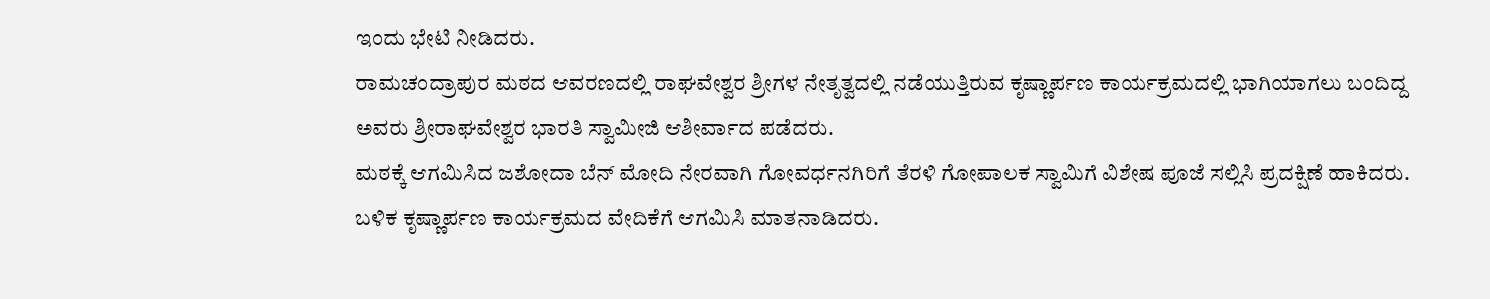ಇಂದು ಭೇಟಿ ನೀಡಿದರು.
ರಾಮಚಂದ್ರಾಪುರ ಮಠದ ಆವರಣದಲ್ಲಿ ರಾಘವೇಶ್ವರ ಶ್ರೀಗಳ ನೇತೃತ್ವದಲ್ಲಿ ನಡೆಯುತ್ತಿರುವ ಕೃಷ್ಣಾರ್ಪಣ ಕಾರ್ಯಕ್ರಮದಲ್ಲಿ ಭಾಗಿಯಾಗಲು ಬಂದಿದ್ದ ಅವರು ಶ್ರೀರಾಘವೇಶ್ವರ ಭಾರತಿ ಸ್ವಾಮೀಜಿ ಆಶೀರ್ವಾದ ಪಡೆದರು.
ಮಠಕ್ಕೆ ಆಗಮಿಸಿದ ಜಶೋದಾ ಬೆನ್ ಮೋದಿ ನೇರವಾಗಿ ಗೋವರ್ಧನಗಿರಿಗೆ ತೆರಳಿ ಗೋಪಾಲಕ ಸ್ವಾಮಿಗೆ ವಿಶೇಷ ಪೂಜೆ ಸಲ್ಲಿಸಿ ಪ್ರದಕ್ಷಿಣೆ ಹಾಕಿದರು. ಬಳಿಕ ಕೃಷ್ಣಾರ್ಪಣ ಕಾರ್ಯಕ್ರಮದ ವೇದಿಕೆಗೆ ಆಗಮಿಸಿ ಮಾತನಾಡಿದರು.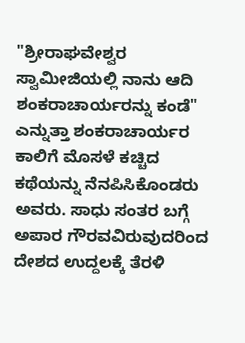"ಶ್ರೀರಾಘವೇಶ್ವರ ಸ್ವಾಮೀಜಿಯಲ್ಲಿ ನಾನು ಆದಿ ಶಂಕರಾಚಾರ್ಯರನ್ನು ಕಂಡೆ" ಎನ್ನುತ್ತಾ ಶಂಕರಾಚಾರ್ಯರ ಕಾಲಿಗೆ ಮೊಸಳೆ ಕಚ್ಚಿದ ಕಥೆಯನ್ನು ನೆನಪಿಸಿಕೊಂಡರು ಅವರು. ಸಾಧು ಸಂತರ ಬಗ್ಗೆ ಅಪಾರ ಗೌರವವಿರುವುದರಿಂದ ದೇಶದ ಉದ್ದಲಕ್ಕೆ ತೆರಳಿ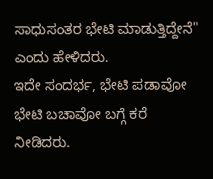ಸಾಧುಸಂತರ ಭೇಟಿ ಮಾಡುತ್ತಿದ್ದೇನೆ" ಎಂದು ಹೇಳಿದರು.
ಇದೇ ಸಂದರ್ಭ, ಭೇಟಿ ಪಡಾವೋ ಭೇಟಿ ಬಚಾವೋ ಬಗ್ಗೆ ಕರೆ ನೀಡಿದರು.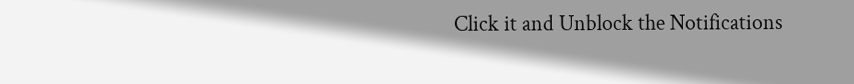Click it and Unblock the Notifications